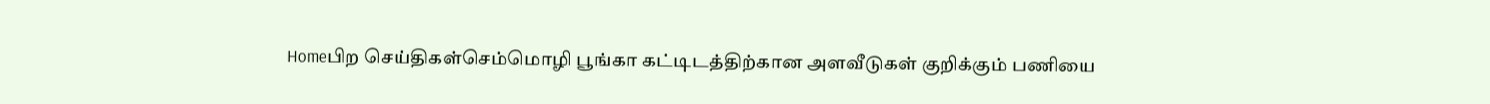Homeபிற செய்திகள்செம்மொழி பூங்கா கட்டிடத்திற்கான அளவீடுகள் குறிக்கும் பணியை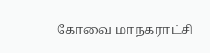கோவை மாநகராட்சி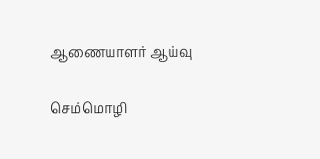ஆணையாளர் ஆய்வு

செம்மொழி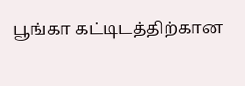பூங்கா கட்டிடத்திற்கான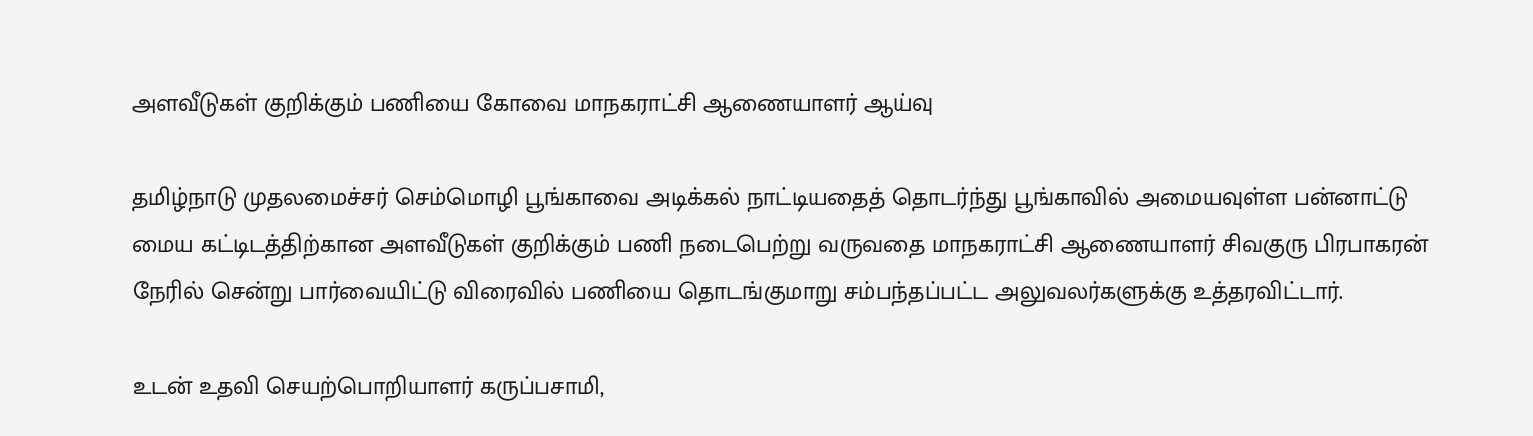அளவீடுகள் குறிக்கும் பணியை கோவை மாநகராட்சி ஆணையாளர் ஆய்வு

தமிழ்நாடு முதலமைச்சர் செம்மொழி பூங்காவை அடிக்கல் நாட்டியதைத் தொடர்ந்து பூங்காவில் அமையவுள்ள பன்னாட்டு மைய கட்டிடத்திற்கான அளவீடுகள் குறிக்கும் பணி நடைபெற்று வருவதை மாநகராட்சி ஆணையாளர் சிவகுரு பிரபாகரன் நேரில் சென்று பார்வையிட்டு விரைவில் பணியை தொடங்குமாறு சம்பந்தப்பட்ட அலுவலர்களுக்கு உத்தரவிட்டார்.

உடன் உதவி செயற்பொறியாளர் கருப்பசாமி,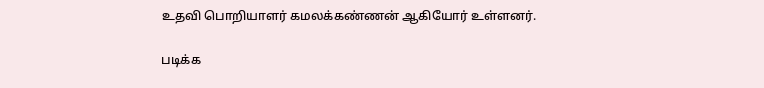உதவி பொறியாளர் கமலக்கண்ணன் ஆகியோர் உள்ளனர்.

படிக்க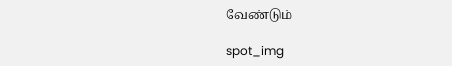வேண்டும்

spot_img